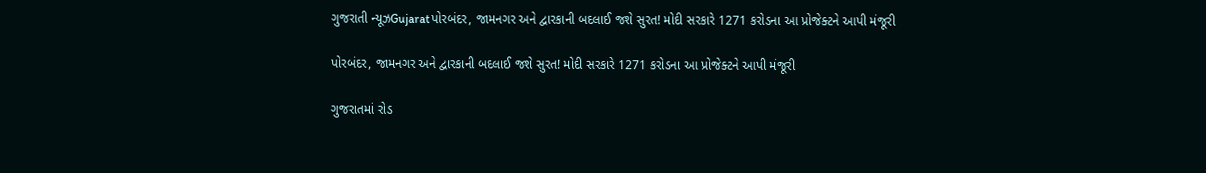ગુજરાતી ન્યૂઝGujaratપોરબંદર, જામનગર અને દ્વારકાની બદલાઈ જશે સુરત! મોદી સરકારે 1271 કરોડના આ પ્રોજેક્ટને આપી મંજૂરી

પોરબંદર, જામનગર અને દ્વારકાની બદલાઈ જશે સુરત! મોદી સરકારે 1271 કરોડના આ પ્રોજેક્ટને આપી મંજૂરી

ગુજરાતમાં રોડ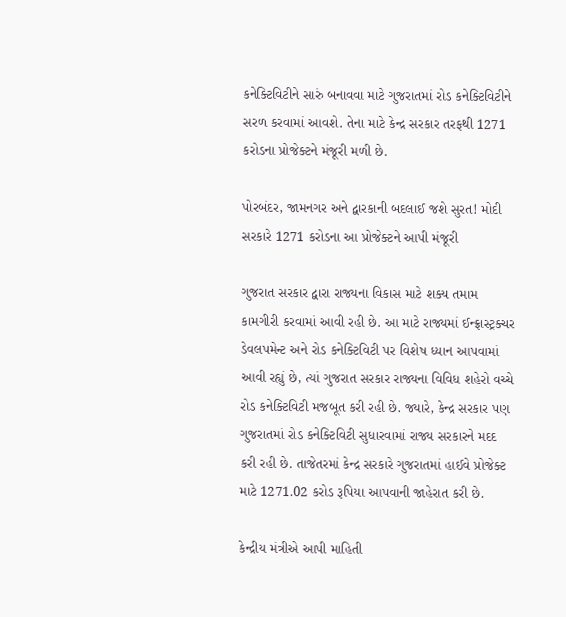કનેક્ટિવિટીને સારું બનાવવા માટે ગુજરાતમાં રોડ કનેક્ટિવિટીને સરળ કરવામાં આવશે. તેના માટે કેન્દ્ર સરકાર તરફથી 1271 કરોડના પ્રોજેક્ટને મંજૂરી મળી છે.

પોરબંદર, જામનગર અને દ્વારકાની બદલાઈ જશે સુરત! મોદી સરકારે 1271 કરોડના આ પ્રોજેક્ટને આપી મંજૂરી

ગુજરાત સરકાર દ્વારા રાજ્યના વિકાસ માટે શક્ય તમામ કામગીરી કરવામાં આવી રહી છે. આ માટે રાજ્યમાં ઈન્ફ્રાસ્ટ્રક્ચર ડેવલપમેન્ટ અને રોડ કનેક્ટિવિટી પર વિશેષ ધ્યાન આપવામાં આવી રહ્યું છે, ત્યાં ગુજરાત સરકાર રાજ્યના વિવિધ શહેરો વચ્ચે રોડ કનેક્ટિવિટી મજબૂત કરી રહી છે. જ્યારે, કેન્દ્ર સરકાર પણ ગુજરાતમાં રોડ કનેક્ટિવિટી સુધારવામાં રાજ્ય સરકારને મદદ કરી રહી છે. તાજેતરમાં કેન્દ્ર સરકારે ગુજરાતમાં હાઈવે પ્રોજેક્ટ માટે 1271.02 કરોડ રૂપિયા આપવાની જાહેરાત કરી છે.

કેન્દ્રીય મંત્રીએ આપી માહિતી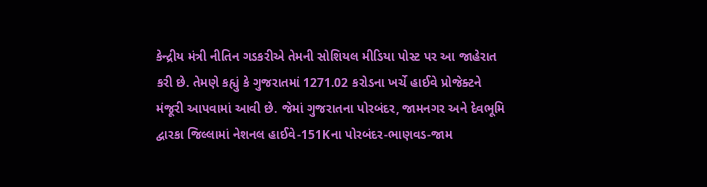કેન્દ્રીય મંત્રી નીતિન ગડકરીએ તેમની સોશિયલ મીડિયા પોસ્ટ પર આ જાહેરાત કરી છે. તેમણે કહ્યું કે ગુજરાતમાં 1271.02 કરોડના ખર્ચે હાઈવે પ્રોજેક્ટને મંજૂરી આપવામાં આવી છે. જેમાં ગુજરાતના પોરબંદર, જામનગર અને દેવભૂમિ દ્વારકા જિલ્લામાં નેશનલ હાઈવે-151Kના પોરબંદર-ભાણવડ-જામ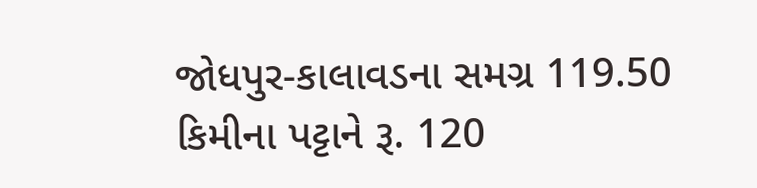જોધપુર-કાલાવડના સમગ્ર 119.50 કિમીના પટ્ટાને રૂ. 120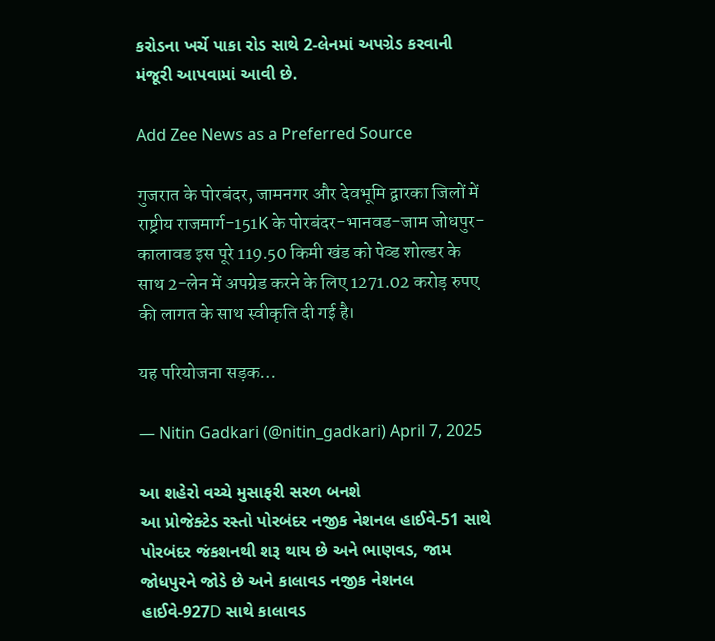કરોડના ખર્ચે પાકા રોડ સાથે 2-લેનમાં અપગ્રેડ કરવાની મંજૂરી આપવામાં આવી છે.

Add Zee News as a Preferred Source

गुजरात के पोरबंदर, जामनगर और देवभूमि द्वारका जिलों में राष्ट्रीय राजमार्ग-151K के पोरबंदर-भानवड-जाम जोधपुर-कालावड इस पूरे 119.50 किमी खंड को पेव्ड शोल्डर के साथ 2-लेन में अपग्रेड करने के लिए 1271.02 करोड़ रुपए की लागत के साथ स्वीकृति दी गई है।

यह परियोजना सड़क…

— Nitin Gadkari (@nitin_gadkari) April 7, 2025

આ શહેરો વચ્ચે મુસાફરી સરળ બનશે
આ પ્રોજેક્ટેડ રસ્તો પોરબંદર નજીક નેશનલ હાઈવે-51 સાથે પોરબંદર જંકશનથી શરૂ થાય છે અને ભાણવડ, જામ જોધપુરને જોડે છે અને કાલાવડ નજીક નેશનલ હાઈવે-927D સાથે કાલાવડ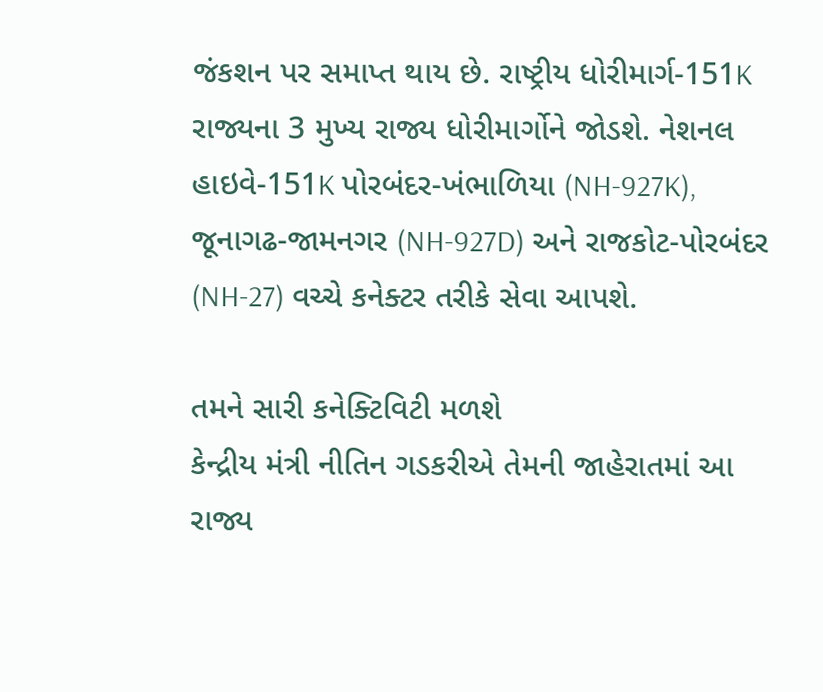જંકશન પર સમાપ્ત થાય છે. રાષ્ટ્રીય ધોરીમાર્ગ-151K રાજ્યના 3 મુખ્ય રાજ્ય ધોરીમાર્ગોને જોડશે. નેશનલ હાઇવે-151K પોરબંદર-ખંભાળિયા (NH-927K), જૂનાગઢ-જામનગર (NH-927D) અને રાજકોટ-પોરબંદર (NH-27) વચ્ચે કનેક્ટર તરીકે સેવા આપશે.

તમને સારી કનેક્ટિવિટી મળશે
કેન્દ્રીય મંત્રી નીતિન ગડકરીએ તેમની જાહેરાતમાં આ રાજ્ય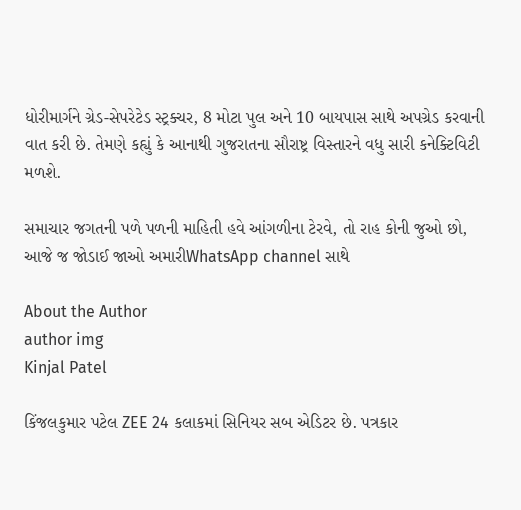ધોરીમાર્ગને ગ્રેડ-સેપરેટેડ સ્ટ્રક્ચર, 8 મોટા પુલ અને 10 બાયપાસ સાથે અપગ્રેડ કરવાની વાત કરી છે. તેમણે કહ્યું કે આનાથી ગુજરાતના સૌરાષ્ટ્ર વિસ્તારને વધુ સારી કનેક્ટિવિટી મળશે.

સમાચાર જગતની પળે પળની માહિતી હવે આંગળીના ટેરવે, તો રાહ કોની જુઓ છો, આજે જ જોડાઈ જાઓ અમારીWhatsApp channel સાથે

About the Author
author img
Kinjal Patel

કિંજલકુમાર પટેલ ZEE 24 કલાકમાં સિનિયર સબ એડિટર છે. પત્રકાર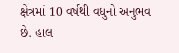ક્ષેત્રમાં 10 વર્ષથી વધુનો અનુભવ છે. હાલ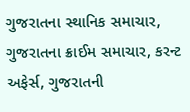ગુજરાતના સ્થાનિક સમાચાર, ગુજરાતના ક્રાઈમ સમાચાર, કરન્ટ અફેર્સ, ગુજરાતની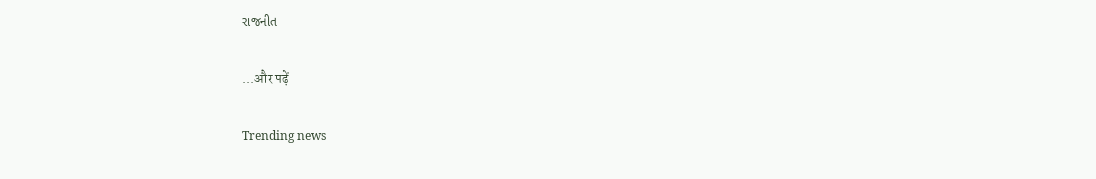રાજનીત

...और पढ़ें

Trending news